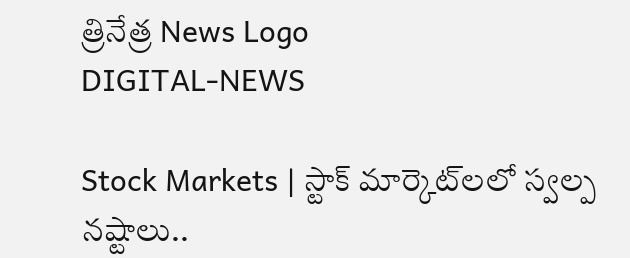త్రినేత్ర News Logo
DIGITAL-NEWS

Stock Markets | స్టాక్ మార్కెట్‌ల‌లో స్వల్ప నష్టాలు..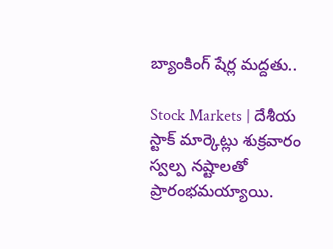బ్యాంకింగ్ షేర్ల మ‌ద్ద‌తు..

Stock Markets | దేశీయ స్టాక్ మార్కెట్లు శుక్రవారం స్వల్ప నష్టాలతో ప్రారంభమయ్యాయి.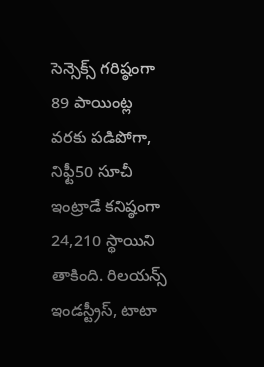సెన్సెక్స్ గరిష్ఠంగా 89 పాయింట్ల వరకు పడిపోగా, నిఫ్టీ50 సూచీ ఇంట్రాడే కనిష్ఠంగా 24,210 స్థాయిని తాకింది. రిలయన్స్ ఇండస్ట్రీస్, టాటా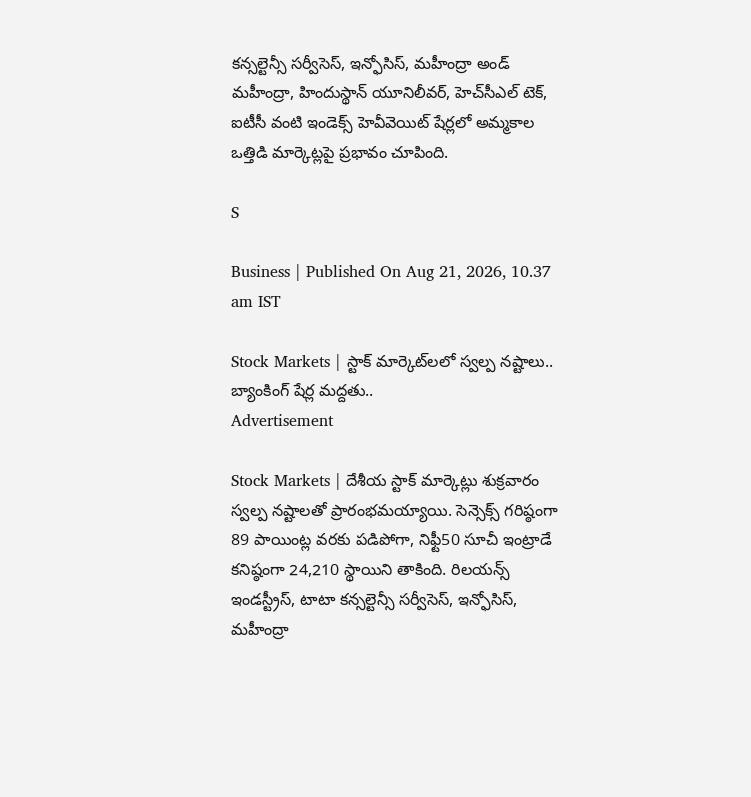కన్సల్టెన్సీ సర్వీసెస్, ఇన్ఫోసిస్, మహీంద్రా అండ్ మహీంద్రా, హిందుస్థాన్ యూనిలీవర్, హెచ్‌సీఎల్ టెక్, ఐటీసీ వంటి ఇండెక్స్ హెవీవెయిట్ షేర్లలో అమ్మకాల ఒత్తిడి మార్కెట్లపై ప్రభావం చూపింది.

S

Business | Published On Aug 21, 2026, 10.37 am IST

Stock Markets | స్టాక్ మార్కెట్‌ల‌లో స్వల్ప నష్టాలు.. బ్యాంకింగ్ షేర్ల మ‌ద్ద‌తు..
Advertisement

Stock Markets | దేశీయ స్టాక్ మార్కెట్లు శుక్రవారం స్వల్ప నష్టాలతో ప్రారంభమయ్యాయి. సెన్సెక్స్ గరిష్ఠంగా 89 పాయింట్ల వరకు పడిపోగా, నిఫ్టీ50 సూచీ ఇంట్రాడే కనిష్ఠంగా 24,210 స్థాయిని తాకింది. రిలయన్స్ ఇండస్ట్రీస్, టాటా కన్సల్టెన్సీ సర్వీసెస్, ఇన్ఫోసిస్, మహీంద్రా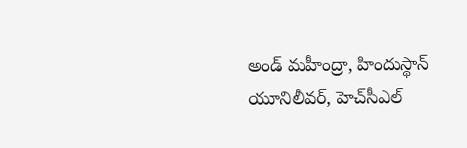అండ్ మహీంద్రా, హిందుస్థాన్ యూనిలీవర్, హెచ్‌సీఎల్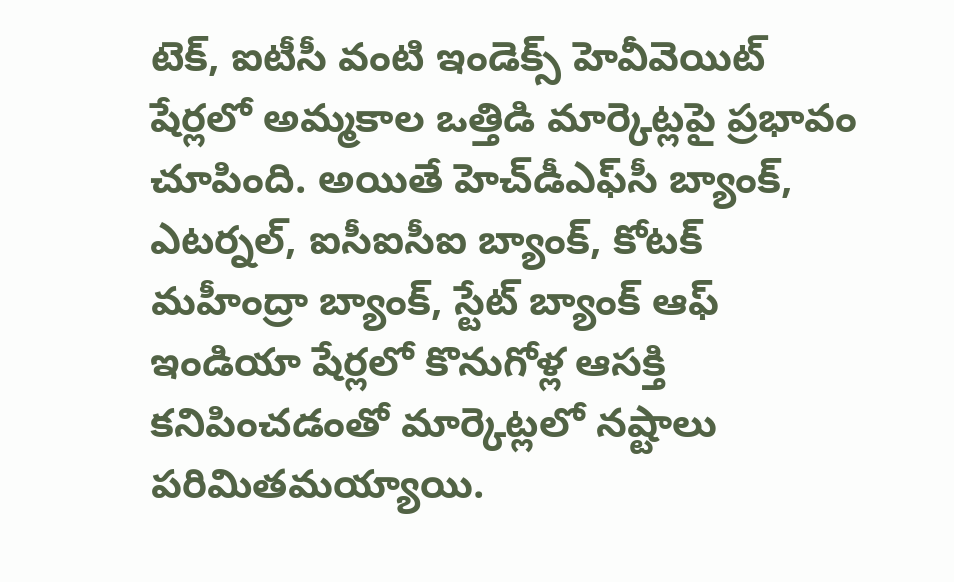టెక్, ఐటీసీ వంటి ఇండెక్స్ హెవీవెయిట్ షేర్లలో అమ్మకాల ఒత్తిడి మార్కెట్లపై ప్రభావం చూపింది. అయితే హెచ్‌డీఎఫ్‌సీ బ్యాంక్, ఎటర్నల్, ఐసీఐసీఐ బ్యాంక్, కోటక్ మహీంద్రా బ్యాంక్, స్టేట్ బ్యాంక్ ఆఫ్ ఇండియా షేర్లలో కొనుగోళ్ల ఆసక్తి కనిపించడంతో మార్కెట్లలో నష్టాలు పరిమితమయ్యాయి.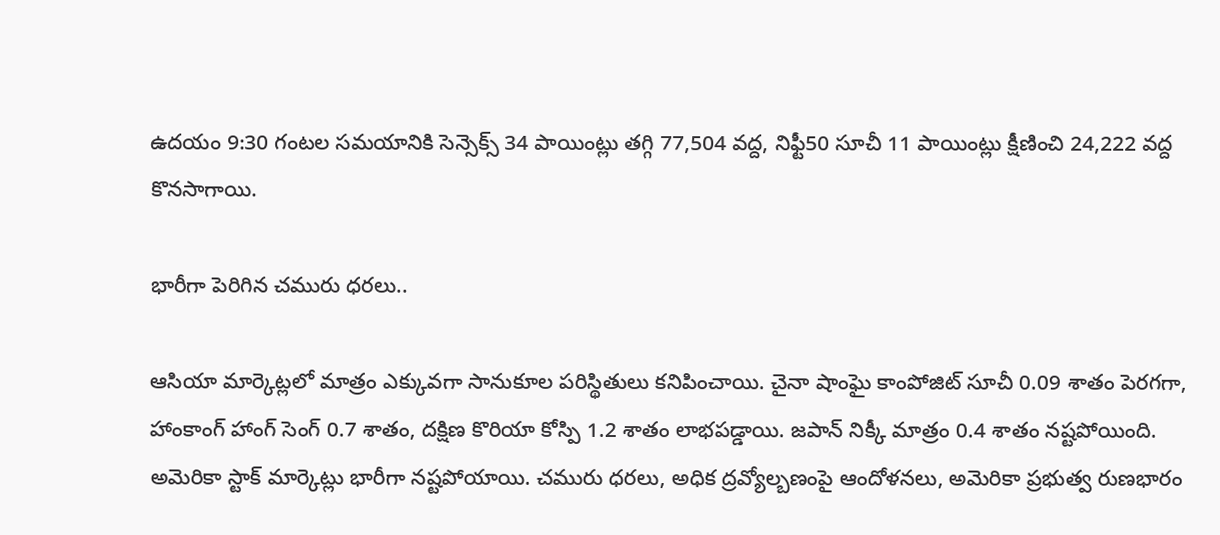ఉదయం 9:30 గంటల సమయానికి సెన్సెక్స్ 34 పాయింట్లు తగ్గి 77,504 వద్ద, నిఫ్టీ50 సూచీ 11 పాయింట్లు క్షీణించి 24,222 వద్ద కొనసాగాయి.

భారీగా పెరిగిన చ‌మురు ధ‌ర‌లు..

ఆసియా మార్కెట్లలో మాత్రం ఎక్కువగా సానుకూల పరిస్థితులు కనిపించాయి. చైనా షాంఘై కాంపోజిట్ సూచీ 0.09 శాతం పెరగగా, హాంకాంగ్ హాంగ్ సెంగ్ 0.7 శాతం, దక్షిణ కొరియా కోస్పి 1.2 శాతం లాభపడ్డాయి. జపాన్ నిక్కీ మాత్రం 0.4 శాతం నష్టపోయింది. అమెరికా స్టాక్ మార్కెట్లు భారీగా నష్టపోయాయి. చమురు ధరలు, అధిక ద్రవ్యోల్బణంపై ఆందోళనలు, అమెరికా ప్రభుత్వ రుణభారం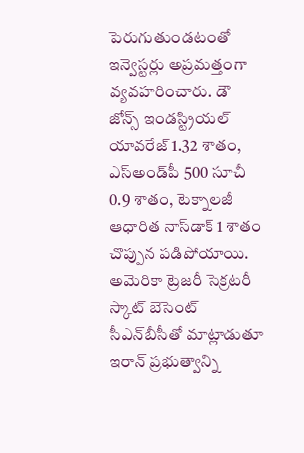పెరుగుతుండటంతో ఇన్వెస్టర్లు అప్రమత్తంగా వ్యవహరించారు. డౌ జోన్స్ ఇండస్ట్రియల్ యావరేజ్ 1.32 శాతం, ఎస్‌అండ్‌పీ 500 సూచీ 0.9 శాతం, టెక్నాలజీ ఆధారిత నాస్‌డాక్ 1 శాతం చొప్పున పడిపోయాయి. అమెరికా ట్రెజరీ సెక్రటరీ స్కాట్ బెసెంట్ సీఎన్‌బీసీతో మాట్లాడుతూ ఇరాన్ ప్రభుత్వాన్ని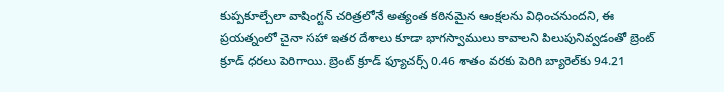కుప్పకూల్చేలా వాషింగ్టన్ చరిత్రలోనే అత్యంత కఠినమైన ఆంక్షలను విధించనుందని, ఈ ప్రయత్నంలో చైనా సహా ఇతర దేశాలు కూడా భాగస్వాములు కావాలని పిలుపునివ్వడంతో బ్రెంట్ క్రూడ్ ధరలు పెరిగాయి. బ్రెంట్ క్రూడ్ ఫ్యూచర్స్ 0.46 శాతం వరకు పెరిగి బ్యారెల్‌కు 94.21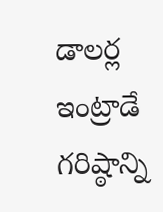డాలర్ల ఇంట్రాడే గరిష్ఠాన్ని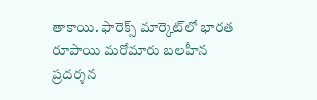తాకాయి. ఫారెక్స్ మార్కెట్‌లో భార‌త రూపాయి మ‌రోమారు బ‌ల‌హీన ప్ర‌ద‌ర్శ‌న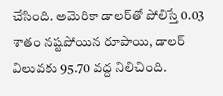చేసింది. అమెరికా డాలర్‌తో పోలిస్తే 0.03 శాతం న‌ష్ట‌పోయిన రూపాయి, డాల‌ర్ విలువ‌కు 95.70 వ‌ద్ద నిలిచింది.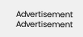Advertisement
Advertisement